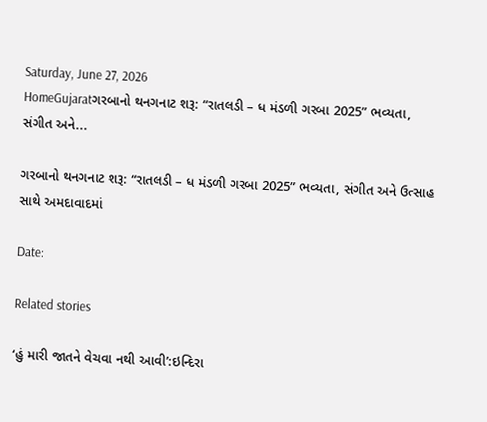Saturday, June 27, 2026
HomeGujaratગરબાનો થનગનાટ શરૂ: “રાતલડી – ધ મંડળી ગરબા 2025” ભવ્યતા, સંગીત અને...

ગરબાનો થનગનાટ શરૂ: “રાતલડી – ધ મંડળી ગરબા 2025” ભવ્યતા, સંગીત અને ઉત્સાહ સાથે અમદાવાદમાં

Date:

Related stories

‘હું મારી જાતને વેચવા નથી આવી’:ઇન્દિરા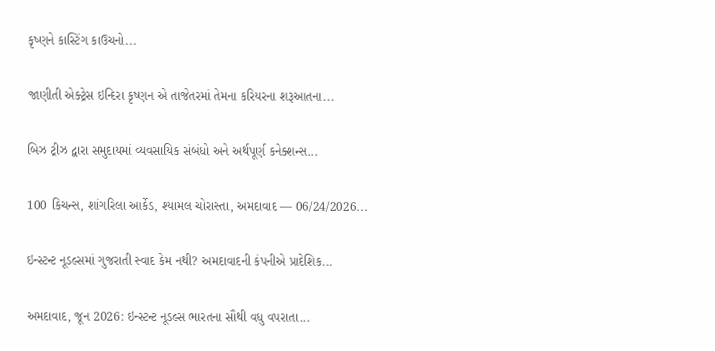કૃષ્ણને કાસ્ટિંગ કાઉચનો...

જાણીતી એક્ટ્રેસ ઇન્દિરા કૃષ્ણન એ તાજેતરમાં તેમના કરિયરના શરૂઆતના...

બિઝ ટ્રીઝ દ્વારા સમુદાયમાં વ્યવસાયિક સંબંધો અને અર્થપૂર્ણ કનેક્શન્સ...

100 કિચન્સ, શાંગરિલા આર્કેડ, શ્યામલ ચોરાસ્તા, અમદાવાદ — 06/24/2026...

ઇન્સ્ટન્ટ નૂડલ્સમાં ગુજરાતી સ્વાદ કેમ નથી? અમદાવાદની કંપનીએ પ્રાદેશિક...

અમદાવાદ, જૂન 2026: ઇન્સ્ટન્ટ નૂડલ્સ ભારતના સૌથી વધુ વપરાતા...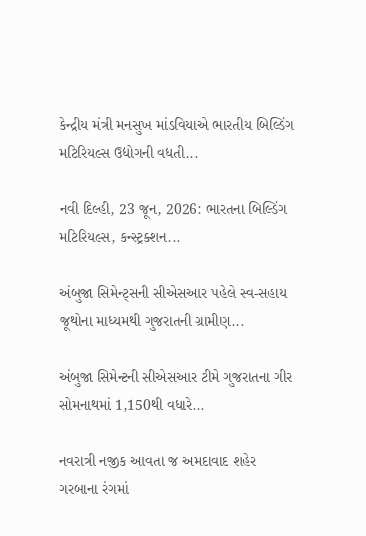કેન્દ્રીય મંત્રી મનસુખ માંડવિયાએ ભારતીય બિલ્ડિંગ મટિરિયલ્સ ઉદ્યોગની વધતી...

નવી દિલ્હી, 23 જૂન, 2026: ભારતના બિલ્ડિંગ મટિરિયલ્સ, કન્સ્ટ્રક્શન...

અંબુજા સિમેન્ટ્સની સીએસઆર પહેલે સ્વ-સહાય જૂથોના માધ્યમથી ગુજરાતની ગ્રામીણ...

અંબુજા સિમેન્ટની સીએસઆર ટીમે ગુજરાતના ગીર સોમનાથમાં 1,150થી વધારે...

નવરાત્રી નજીક આવતા જ અમદાવાદ શહેર ગરબાના રંગમાં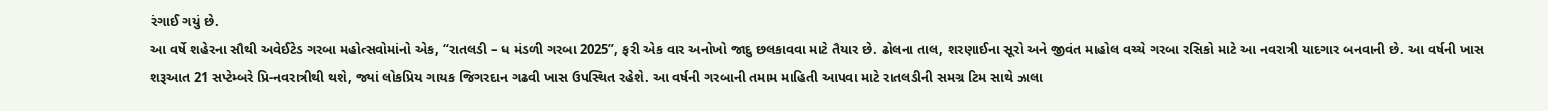રંગાઈ ગયું છે.
આ વર્ષે શહેરના સૌથી અવેઈટેડ ગરબા મહોત્સવોમાંનો એક, “રાતલડી – ધ મંડળી ગરબા 2025”, ફરી એક વાર અનોખો જાદુ છલકાવવા માટે તૈયાર છે. ઢોલના તાલ, શરણાઈના સૂરો અને જીવંત માહોલ વચ્ચે ગરબા રસિકો માટે આ નવરાત્રી યાદગાર બનવાની છે. આ વર્ષની ખાસ શરૂઆત 21 સપ્ટેમ્બરે પ્રિ-નવરાત્રીથી થશે, જ્યાં લોકપ્રિય ગાયક જિગરદાન ગઢવી ખાસ ઉપસ્થિત રહેશે. આ વર્ષની ગરબાની તમામ માહિતી આપવા માટે રાતલડીની સમગ્ર ટિમ સાથે ઝાલા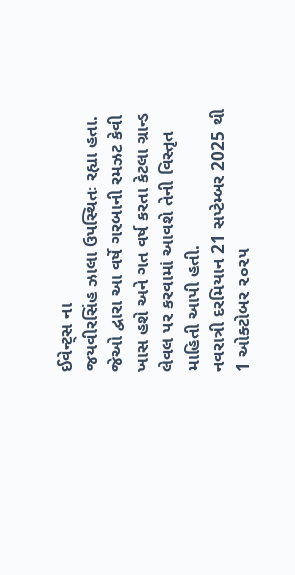ઈવેન્ટ્સ ના
જયવીરસિંહ ઝાલા ઉપસ્થિતઃ રહ્યા હતા. જેઓ દ્વારા આ વર્ષે ગરબાની રમઝટ કેવી ખાસ હશે અને ગત વર્ષ કરતા કેટલા ગ્રાન્ડ લેવલ પર કરવામાં આવશે તેની વિસ્તૃત માહિતી આપી હતી.
નવરાત્રી દરમિયાન 21 સપ્ટેમ્બર 2025 થી 1 ઓક્ટોબર ૨૦૨૫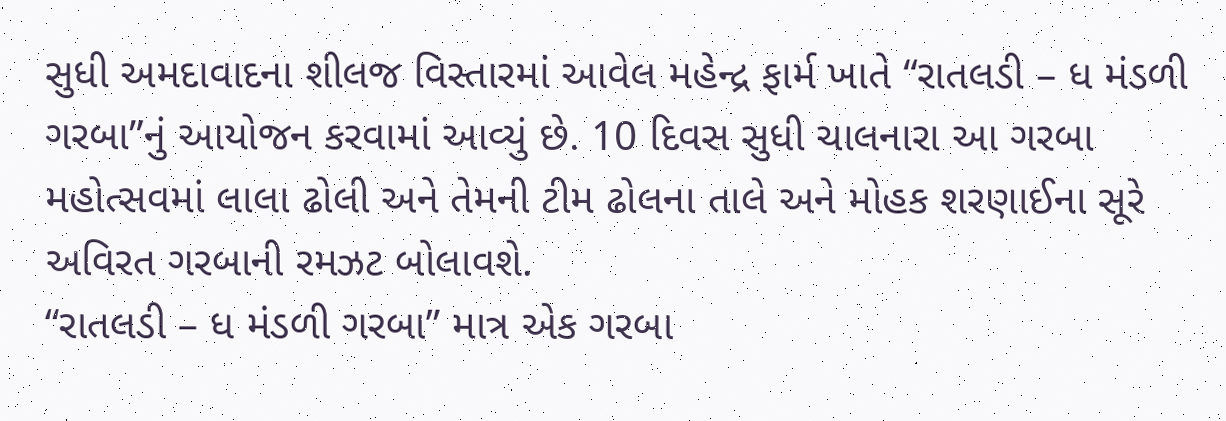સુધી અમદાવાદના શીલજ વિસ્તારમાં આવેલ મહેન્દ્ર ફાર્મ ખાતે “રાતલડી – ધ મંડળી ગરબા”નું આયોજન કરવામાં આવ્યું છે. 10 દિવસ સુધી ચાલનારા આ ગરબા મહોત્સવમાં લાલા ઢોલી અને તેમની ટીમ ઢોલના તાલે અને મોહક શરણાઈના સૂરે અવિરત ગરબાની રમઝટ બોલાવશે.
“રાતલડી – ધ મંડળી ગરબા” માત્ર એક ગરબા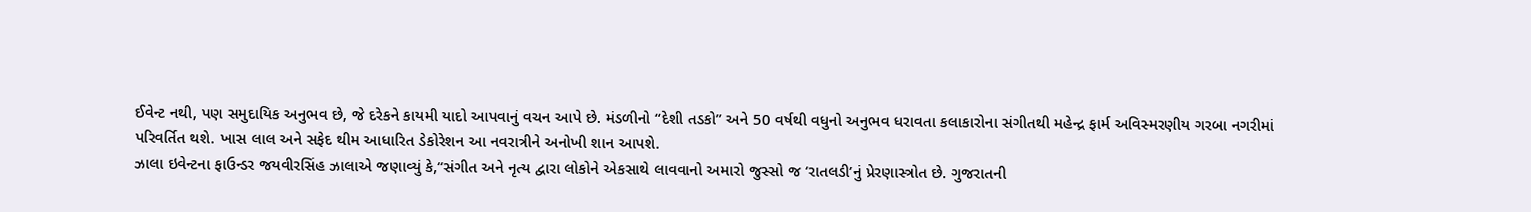ઈવેન્ટ નથી, પણ સમુદાયિક અનુભવ છે, જે દરેકને કાયમી યાદો આપવાનું વચન આપે છે. મંડળીનો “દેશી તડકો” અને 50 વર્ષથી વધુનો અનુભવ ધરાવતા કલાકારોના સંગીતથી મહેન્દ્ર ફાર્મ અવિસ્મરણીય ગરબા નગરીમાં પરિવર્તિત થશે. ખાસ લાલ અને સફેદ થીમ આધારિત ડેકોરેશન આ નવરાત્રીને અનોખી શાન આપશે.
ઝાલા ઇવેન્ટના ફાઉન્ડર જયવીરસિંહ ઝાલાએ જણાવ્યું કે,“સંગીત અને નૃત્ય દ્વારા લોકોને એકસાથે લાવવાનો અમારો જુસ્સો જ ‘રાતલડી’નું પ્રેરણાસ્ત્રોત છે. ગુજરાતની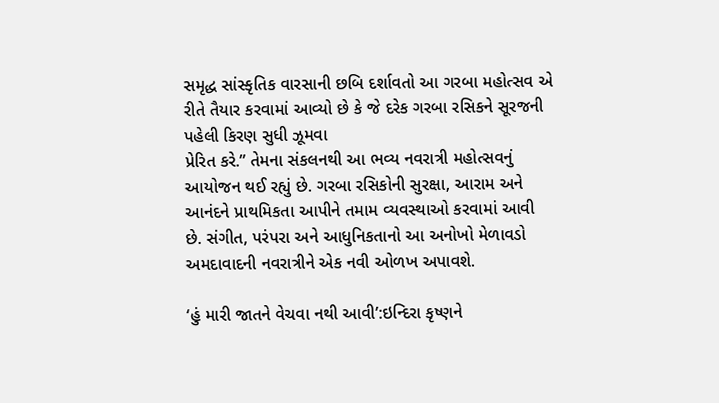સમૃદ્ધ સાંસ્કૃતિક વારસાની છબિ દર્શાવતો આ ગરબા મહોત્સવ એ રીતે તૈયાર કરવામાં આવ્યો છે કે જે દરેક ગરબા રસિકને સૂરજની પહેલી કિરણ સુધી ઝૂમવા
પ્રેરિત કરે.” તેમના સંકલનથી આ ભવ્ય નવરાત્રી મહોત્સવનું આયોજન થઈ રહ્યું છે. ગરબા રસિકોની સુરક્ષા, આરામ અને આનંદને પ્રાથમિકતા આપીને તમામ વ્યવસ્થાઓ કરવામાં આવી છે. સંગીત, પરંપરા અને આધુનિકતાનો આ અનોખો મેળાવડો અમદાવાદની નવરાત્રીને એક નવી ઓળખ અપાવશે.

‘હું મારી જાતને વેચવા નથી આવી’:ઇન્દિરા કૃષ્ણને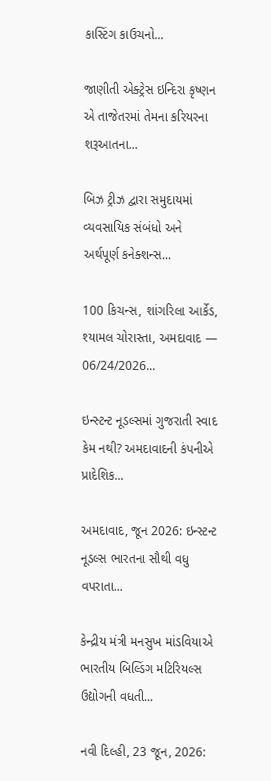કાસ્ટિંગ કાઉચનો...

જાણીતી એક્ટ્રેસ ઇન્દિરા કૃષ્ણન એ તાજેતરમાં તેમના કરિયરના શરૂઆતના...

બિઝ ટ્રીઝ દ્વારા સમુદાયમાં વ્યવસાયિક સંબંધો અને અર્થપૂર્ણ કનેક્શન્સ...

100 કિચન્સ, શાંગરિલા આર્કેડ, શ્યામલ ચોરાસ્તા, અમદાવાદ — 06/24/2026...

ઇન્સ્ટન્ટ નૂડલ્સમાં ગુજરાતી સ્વાદ કેમ નથી? અમદાવાદની કંપનીએ પ્રાદેશિક...

અમદાવાદ, જૂન 2026: ઇન્સ્ટન્ટ નૂડલ્સ ભારતના સૌથી વધુ વપરાતા...

કેન્દ્રીય મંત્રી મનસુખ માંડવિયાએ ભારતીય બિલ્ડિંગ મટિરિયલ્સ ઉદ્યોગની વધતી...

નવી દિલ્હી, 23 જૂન, 2026: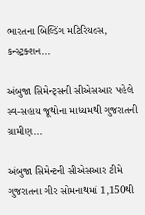ભારતના બિલ્ડિંગ મટિરિયલ્સ, કન્સ્ટ્રક્શન...

અંબુજા સિમેન્ટ્સની સીએસઆર પહેલે સ્વ-સહાય જૂથોના માધ્યમથી ગુજરાતની ગ્રામીણ...

અંબુજા સિમેન્ટની સીએસઆર ટીમે ગુજરાતના ગીર સોમનાથમાં 1,150થી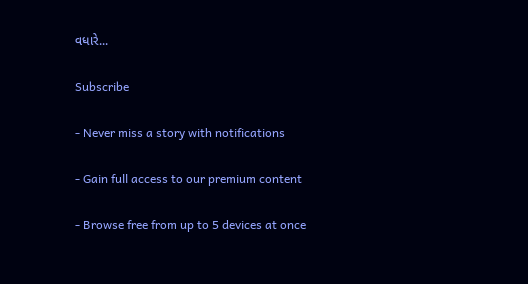વધારે...

Subscribe

- Never miss a story with notifications

- Gain full access to our premium content

- Browse free from up to 5 devices at once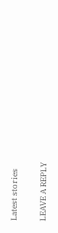Latest stories

LEAVE A REPLY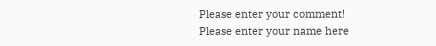Please enter your comment!
Please enter your name here